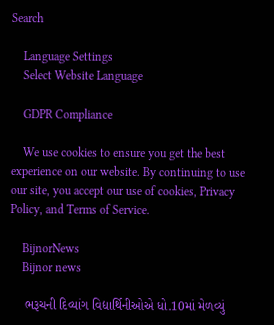Search

    Language Settings
    Select Website Language

    GDPR Compliance

    We use cookies to ensure you get the best experience on our website. By continuing to use our site, you accept our use of cookies, Privacy Policy, and Terms of Service.

    BijnorNews
    Bijnor news

    ભરૂચની દિવ્યાંગ વિદ્યાર્થિનીઓએ ધો.10માં મેળવ્યું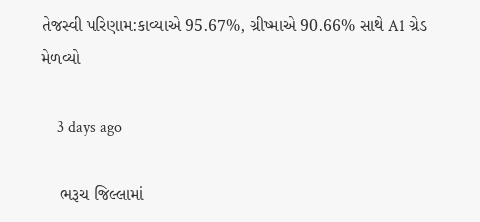તેજસ્વી પરિણામ:કાવ્યાએ 95.67%, ગ્રીષ્માએ 90.66% સાથે A1 ગ્રેડ મેળવ્યો

    3 days ago

    ભરૂચ જિલ્લામાં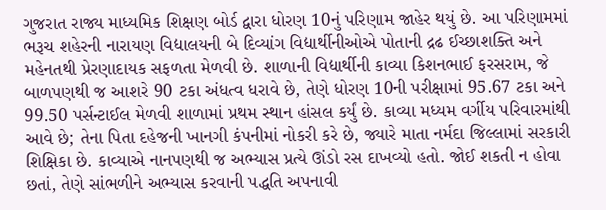ગુજરાત રાજ્ય માધ્યમિક શિક્ષણ બોર્ડ દ્વારા ધોરણ 10નું પરિણામ જાહેર થયું છે. આ પરિણામમાં ભરૂચ શહેરની નારાયણ વિદ્યાલયની બે દિવ્યાંગ વિદ્યાર્થીનીઓએ પોતાની દ્રઢ ઈચ્છાશક્તિ અને મહેનતથી પ્રેરણાદાયક સફળતા મેળવી છે. શાળાની વિદ્યાર્થીની કાવ્યા કિશનભાઈ ફરસરામ, જે બાળપણથી જ આશરે 90 ટકા અંધત્વ ધરાવે છે, તેણે ધોરણ 10ની પરીક્ષામાં 95.67 ટકા અને 99.50 પર્સન્ટાઈલ મેળવી શાળામાં પ્રથમ સ્થાન હાંસલ કર્યું છે. કાવ્યા મધ્યમ વર્ગીય પરિવારમાંથી આવે છે; તેના પિતા દહેજની ખાનગી કંપનીમાં નોકરી કરે છે, જ્યારે માતા નર્મદા જિલ્લામાં સરકારી શિક્ષિકા છે. કાવ્યાએ નાનપણથી જ અભ્યાસ પ્રત્યે ઊંડો રસ દાખવ્યો હતો. જોઈ શકતી ન હોવા છતાં, તેણે સાંભળીને અભ્યાસ કરવાની પદ્ધતિ અપનાવી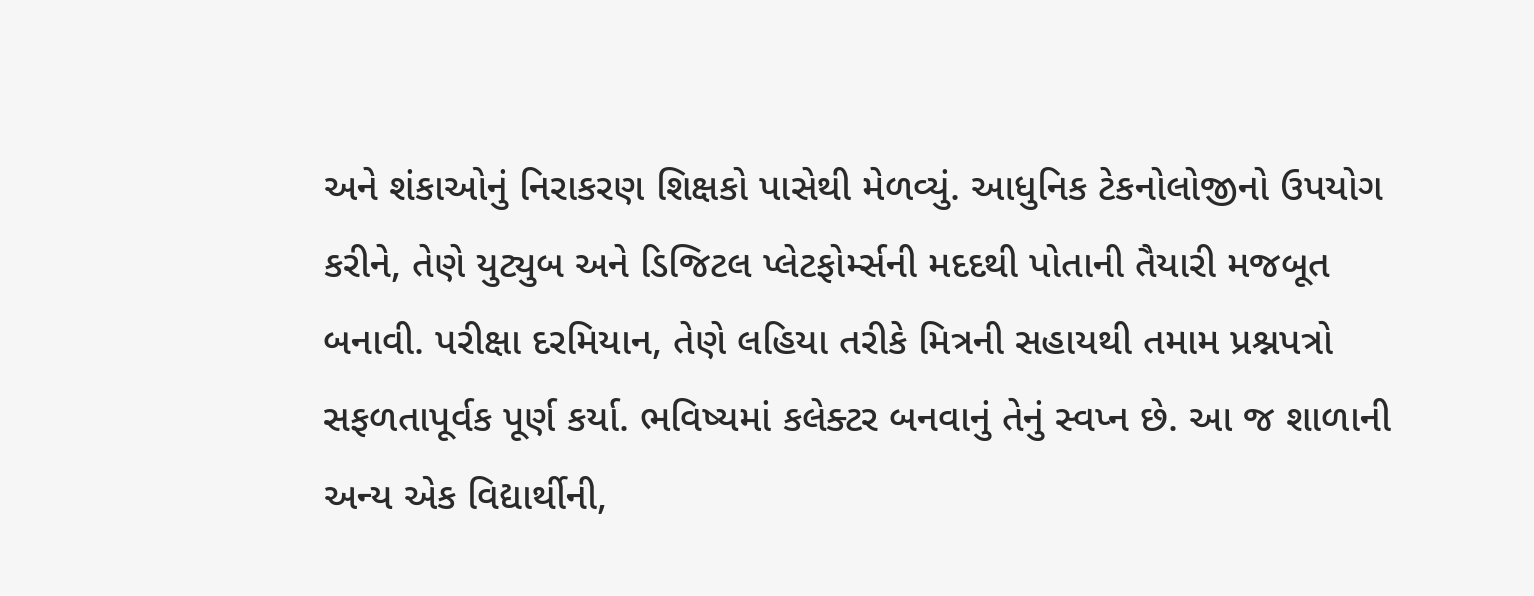અને શંકાઓનું નિરાકરણ શિક્ષકો પાસેથી મેળવ્યું. આધુનિક ટેકનોલોજીનો ઉપયોગ કરીને, તેણે યુટ્યુબ અને ડિજિટલ પ્લેટફોર્મ્સની મદદથી પોતાની તૈયારી મજબૂત બનાવી. પરીક્ષા દરમિયાન, તેણે લહિયા તરીકે મિત્રની સહાયથી તમામ પ્રશ્નપત્રો સફળતાપૂર્વક પૂર્ણ કર્યા. ભવિષ્યમાં કલેક્ટર બનવાનું તેનું સ્વપ્ન છે. આ જ શાળાની અન્ય એક વિદ્યાર્થીની,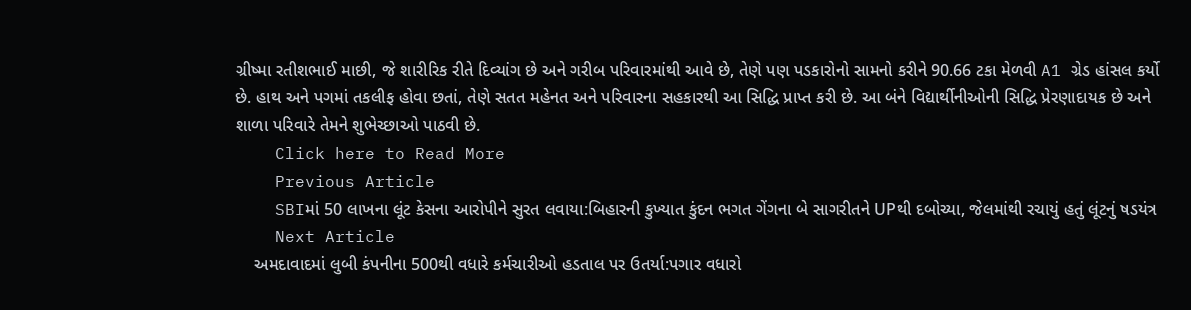ગ્રીષ્મા રતીશભાઈ માછી, જે શારીરિક રીતે દિવ્યાંગ છે અને ગરીબ પરિવારમાંથી આવે છે, તેણે પણ પડકારોનો સામનો કરીને 90.66 ટકા મેળવી A1 ગ્રેડ હાંસલ કર્યો છે. હાથ અને પગમાં તકલીફ હોવા છતાં, તેણે સતત મહેનત અને પરિવારના સહકારથી આ સિદ્ધિ પ્રાપ્ત કરી છે. આ બંને વિદ્યાર્થીનીઓની સિદ્ધિ પ્રેરણાદાયક છે અને શાળા પરિવારે તેમને શુભેચ્છાઓ પાઠવી છે.
    Click here to Read More
    Previous Article
    SBIમાં 50 લાખના લૂંટ કેસના આરોપીને સુરત લવાયા:બિહારની કુખ્યાત કુંદન ભગત ગેંગના બે સાગરીતને UPથી દબોચ્યા, જેલમાંથી રચાયું હતું લૂંટનું ષડયંત્ર
    Next Article
    અમદાવાદમાં લુબી કંપનીના 500થી વધારે કર્મચારીઓ હડતાલ પર ઉતર્યા:પગાર વધારો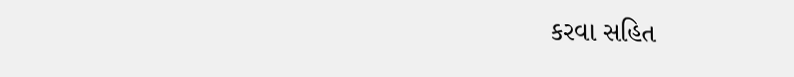કરવા સહિત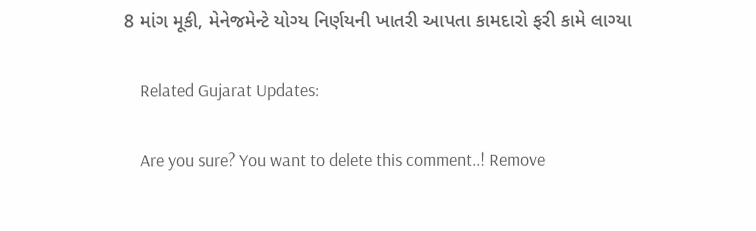8 માંગ મૂકી, મેનેજમેન્ટે યોગ્ય નિર્ણયની ખાતરી આપતા કામદારો ફરી કામે લાગ્યા

    Related Gujarat Updates:

    Are you sure? You want to delete this comment..! Remove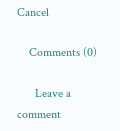Cancel

    Comments (0)

      Leave a comment